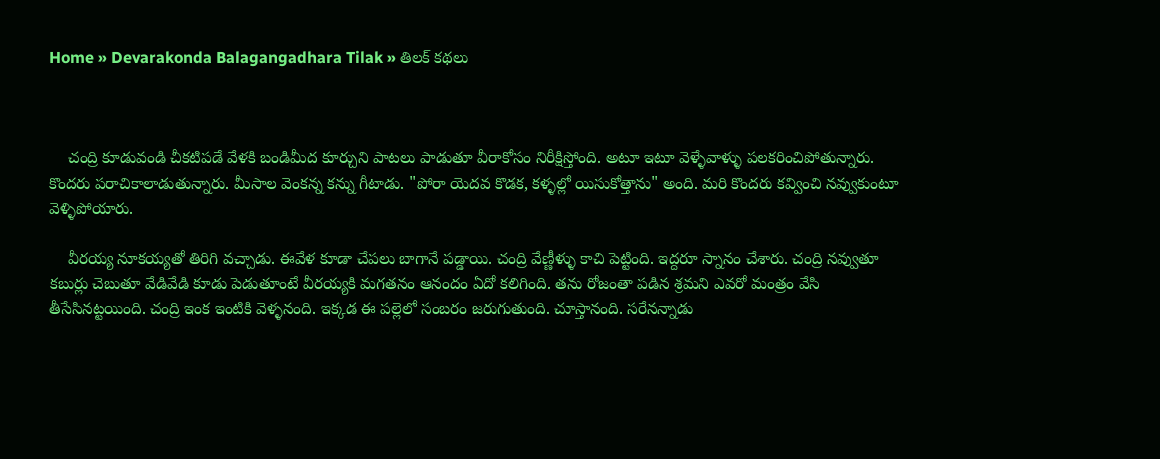Home » Devarakonda Balagangadhara Tilak » తిలక్ కథలు



    చంద్రి కూడువండి చీకటిపడే వేళకి బండిమీద కూర్చుని పాటలు పాడుతూ వీరాకోసం నిరీక్షిస్తోంది. అటూ ఇటూ వెళ్ళేవాళ్ళు పలకరించిపోతున్నారు.   కొందరు పరాచికాలాడుతున్నారు. మీసాల వెంకన్న కన్ను గీటాడు. "పోరా యెదవ కొడక, కళ్ళల్లో యిసుకోత్తాను" అంది. మరి కొందరు కవ్వించి నవ్వుకుంటూ వెళ్ళిపోయారు.

    వీరయ్య నూకయ్యతో తిరిగి వచ్చాడు. ఈవేళ కూడా చేపలు బాగానే పడ్డాయి. చంద్రి వేణ్ణీళ్ళు కాచి పెట్టింది. ఇద్దరూ స్నానం చేశారు. చంద్రి నవ్వుతూ కబుర్లు చెబుతూ వేడివేడి కూడు పెడుతూంటే వీరయ్యకి మగతనం ఆనందం ఏదో కలిగింది. తను రోజంతా పడిన శ్రమని ఎవరో మంత్రం వేసి తీసేసినట్టయింది. చంద్రి ఇంక ఇంటికి వెళ్ళనంది. ఇక్కడ ఈ పల్లెలో సంబరం జరుగుతుంది. చూస్తానంది. సరేనన్నాడు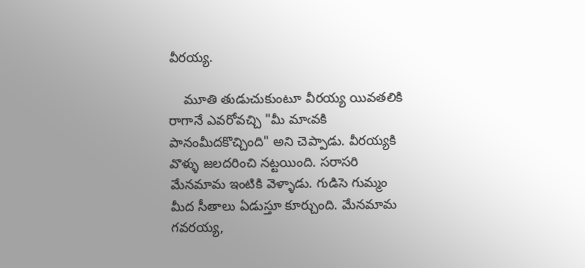వీరయ్య.

    మూతి తుడుచుకుంటూ వీరయ్య యివతలికి రాగానే ఎవరోవచ్చి "మీ మాఁవకి పానంమీదకొచ్చింది" అని చెప్పాడు. వీరయ్యకి వొళ్ళు జలదరించి నట్టయింది. సరాసరి మేనమామ ఇంటికి వెళ్ళాడు. గుడిసె గుమ్మం మీద సీతాలు ఏడుస్తూ కూర్చుంది. మేనమామ గవరయ్య,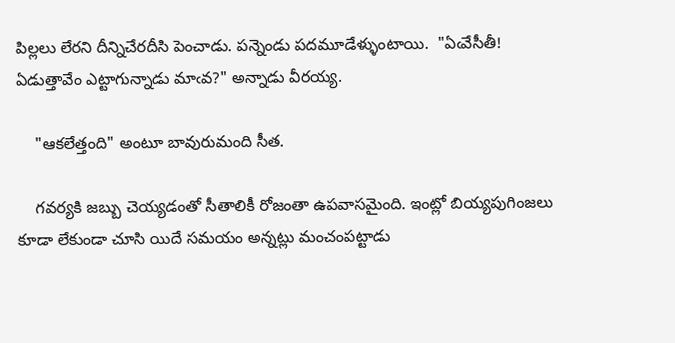పిల్లలు లేరని దీన్నిచేరదీసి పెంచాడు. పన్నెండు పదమూడేళ్ళుంటాయి.  "ఏఁవేసీతీ! ఏడుత్తావేం ఎట్టాగున్నాడు మాఁవ?" అన్నాడు వీరయ్య.

    "ఆకలేత్తంది" అంటూ బావురుమంది సీత.

    గవర్యకి జబ్బు చెయ్యడంతో సీతాలికీ రోజంతా ఉపవాసమైంది. ఇంట్లో బియ్యపుగింజలు కూడా లేకుండా చూసి యిదే సమయం అన్నట్లు మంచంపట్టాడు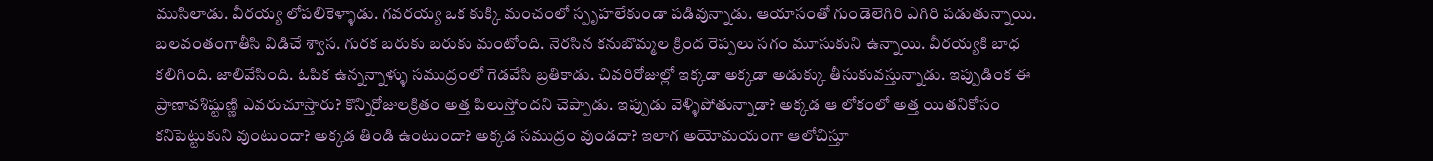ముసిలాడు. వీరయ్య లోపలికెళ్ళాడు. గవరయ్య ఒక కుక్కి మంచంలో స్పృహలేకుండా పడివున్నాడు. ఆయాసంతో గుండెలెగిరి ఎగిరి పడుతున్నాయి. బలవంతంగాతీసి విడిచే శ్వాస. గురక బరుకు బరుకు మంటోంది. నెరసిన కనుబొమ్మల క్రింద రెప్పలు సగం మూసుకుని ఉన్నాయి. వీరయ్యకి బాధ కలిగింది. జాలివేసింది. ఓపిక ఉన్నన్నాళ్ళు సముద్రంలో గెడవేసి బ్రతికాడు. చివరిరోజుల్లో ఇక్కడా అక్కడా అడుక్కు తీసుకువస్తున్నాడు. ఇప్పుడింక ఈ ప్రాణావశిష్టుణ్ణి ఎవరుచూస్తారు? కొన్నిరోజులక్రితం అత్త పిలుస్తోందని చెప్పాడు. ఇప్పుడు వెళ్ళిపోతున్నాడా? అక్కడ ఆ లోకంలో అత్త యితనికోసం కనిపెట్టుకుని వుంటుందా? అక్కడ తిండి ఉంటుందా? అక్కడ సముద్రం వుండదా? ఇలాగ అయోమయంగా ఆలోచిస్తూ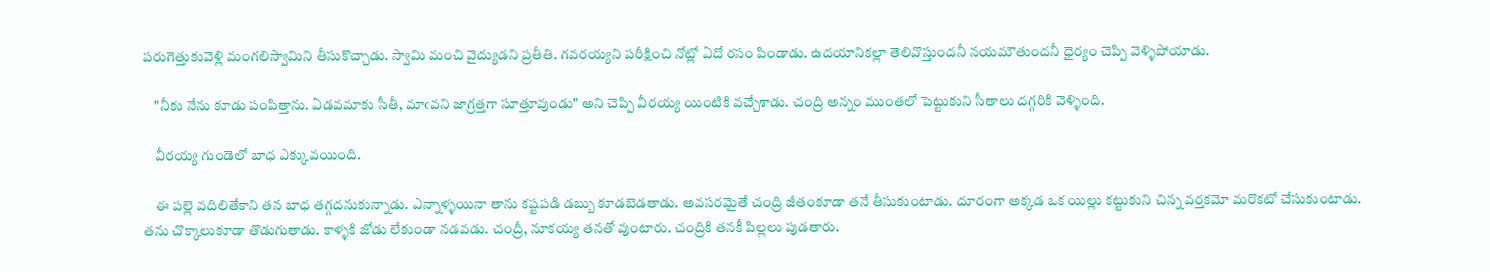పరుగెత్తుకువెళ్లి మంగలిస్వామిని తీసుకొచ్చాడు. స్వామి మంచి వైద్యుడని ప్రతీతి. గవరయ్యని పరీక్షించి నోట్లో ఏదో రసం పిండాడు. ఉదయానికల్లా తెలివొస్తుందనీ నయమౌతుందనీ ధైర్యం చెప్పి వెళ్ళిపోయాడు.

    "నీకు నేను కూడు పంపిత్తాను. ఏడవమాకు సీతీ, మాఁవని జాగ్రత్తగా సూత్తూవుండు" అని చెప్పి వీరయ్య యింటికి వచ్చేశాడు. చంద్రి అన్నం ముంతలో పెట్టుకుని సీతాలు దగ్గరికి వెళ్ళింది.

    వీరయ్య గుండెలో బాధ ఎక్కువయింది.

    ఈ పల్లె వదిలితేకాని తన బాధ తగ్గదనుకున్నాడు. ఎన్నాళ్ళయినా తాను కష్టపడి డబ్బు కూడబెడతాడు. అవసరమైతే చంద్రి జీతంకూడా తనే తీసుకుంటాడు. దూరంగా అక్కడ ఒక యిల్లు కట్టుకుని చిన్న వర్తకమో మరొకటో చేసుకుంటాడు. తను చొక్కాలుకూడా తొడుగుతాడు. కాళ్ళకి జోడు లేకుండా నడవడు. చంద్రీ, నూకయ్య తనతో వుంటారు. చంద్రికి తనకీ పిల్లలు పుడతారు.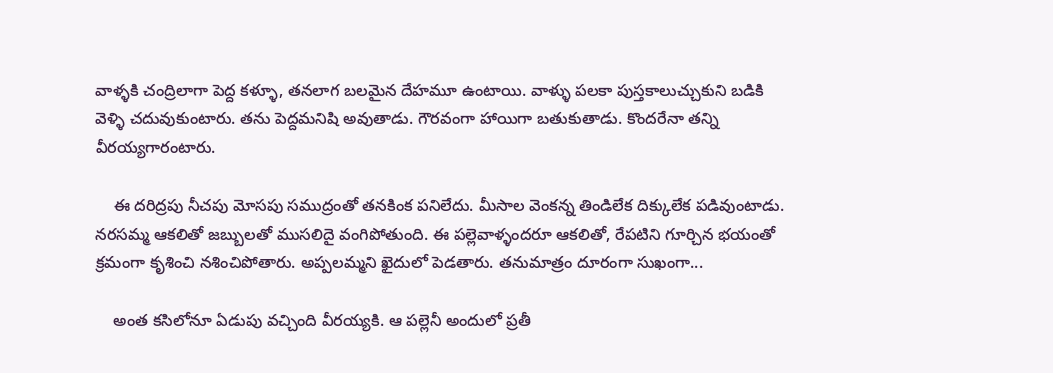వాళ్ళకి చంద్రిలాగా పెద్ద కళ్ళూ, తనలాగ బలమైన దేహమూ ఉంటాయి. వాళ్ళు పలకా పుస్తకాలుచ్చుకుని బడికి వెళ్ళి చదువుకుంటారు. తను పెద్దమనిషి అవుతాడు. గౌరవంగా హాయిగా బతుకుతాడు. కొందరేనా తన్ని వీరయ్యగారంటారు.

    ఈ దరిద్రపు నీచపు మోసపు సముద్రంతో తనకింక పనిలేదు. మీసాల వెంకన్న తిండిలేక దిక్కులేక పడివుంటాడు. నరసమ్మ ఆకలితో జబ్బులతో ముసలిదై వంగిపోతుంది. ఈ పల్లెవాళ్ళందరూ ఆకలితో, రేపటిని గూర్చిన భయంతో క్రమంగా కృశించి నశించిపోతారు. అప్పలమ్మని ఖైదులో పెడతారు. తనుమాత్రం దూరంగా సుఖంగా...

    అంత కసిలోనూ ఏడుపు వచ్చింది వీరయ్యకి. ఆ పల్లెనీ అందులో ప్రతీ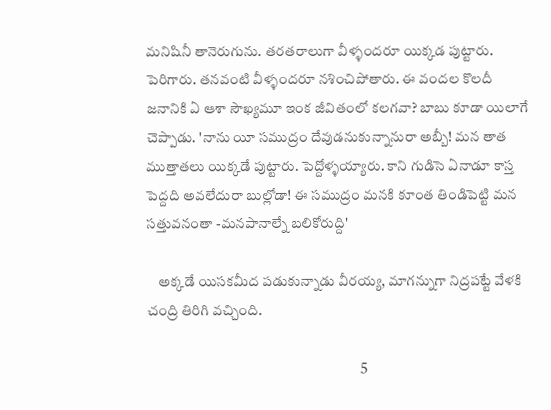మనిషినీ తానెరుగును. తరతరాలుగా వీళ్ళందరూ యిక్కడ పుట్టారు. పెరిగారు. తనవంటి వీళ్ళందరూ నశించిపోతారు. ఈ వందల కొలదీ జనానికి ఏ ఆశా సౌఖ్యమూ ఇంక జీవితంలో కలగవా? బాబు కూడా యిలాగే చెప్పాడు. 'నాను యీ సముద్రం దేవుడనుకున్నానురా అబ్బీ! మన తాత ముత్తాతలు యిక్కడే పుట్టారు. పెద్దోళ్ళయ్యారు. కాని గుడిసె ఏనాడూ కాస్త పెద్దది అవలేదురా బుల్లోడా! ఈ సముద్రం మనకి కూంత తిండిపెట్టి మన సత్తువనంతా -మనపానాల్నే బలికోరుద్ది'

    అక్కడే యిసకమీద పడుకున్నాడు వీరయ్య, మాగన్నుగా నిద్రపట్టే వేళకి చంద్రి తిరిగి వచ్చింది.

                                                                           5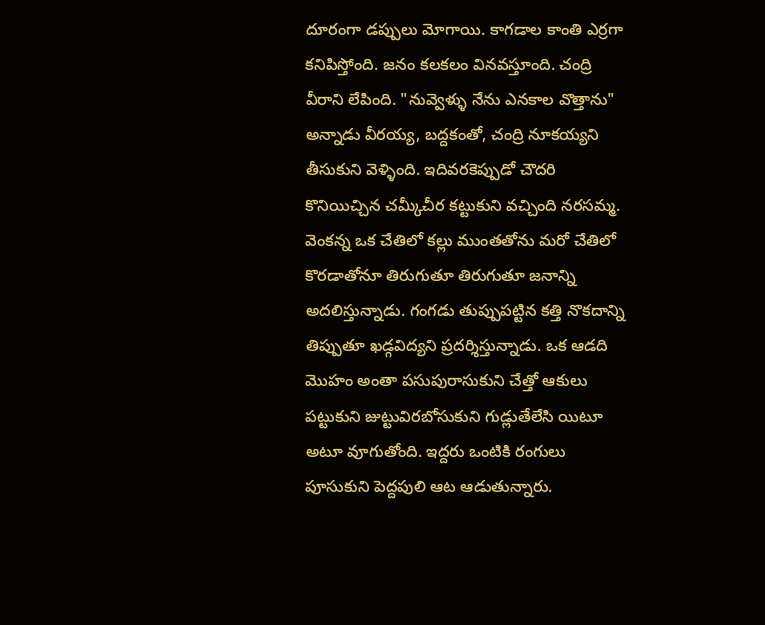దూరంగా డప్పులు మోగాయి. కాగడాల కాంతి ఎర్రగా కనిపిస్తోంది. జనం కలకలం వినవస్తూంది. చంద్రి వీరాని లేపింది. "నువ్వెళ్ళు నేను ఎనకాల వొత్తాను" అన్నాడు వీరయ్య, బద్దకంతో, చంద్రి నూకయ్యని తీసుకుని వెళ్ళింది. ఇదివరకెప్పుడో చౌదరి కొనియిచ్చిన చమ్కీచీర కట్టుకుని వచ్చింది నరసమ్మ. వెంకన్న ఒక చేతిలో కల్లు ముంతతోను మరో చేతిలో కొరడాతోనూ తిరుగుతూ తిరుగుతూ జనాన్ని అదలిస్తున్నాడు. గంగడు తుప్పుపట్టిన కత్తి నొకదాన్ని తిప్పుతూ ఖడ్గవిద్యని ప్రదర్శిస్తున్నాడు. ఒక ఆడది మొహం అంతా పసుపురాసుకుని చేత్తో ఆకులు పట్టుకుని జుట్టువిరబోసుకుని గుడ్లుతేలేసి యిటూ అటూ వూగుతోంది. ఇద్దరు ఒంటికి రంగులు పూసుకుని పెద్దపులి ఆట ఆడుతున్నారు.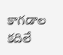కాగడాల  కదిలే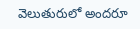వెలుతురులో అందరూ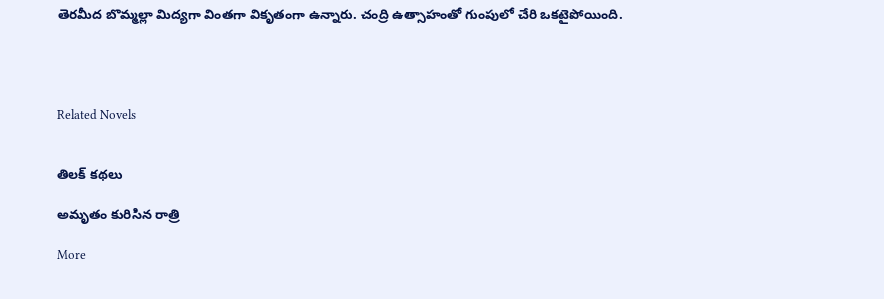తెరమీద బొమ్మల్లా మిద్యగా వింతగా వికృతంగా ఉన్నారు. చంద్రి ఉత్సాహంతో గుంపులో చేరి ఒకటైపోయింది.




Related Novels


తిలక్ కథలు

అమృతం కురిసిన రాత్రి

More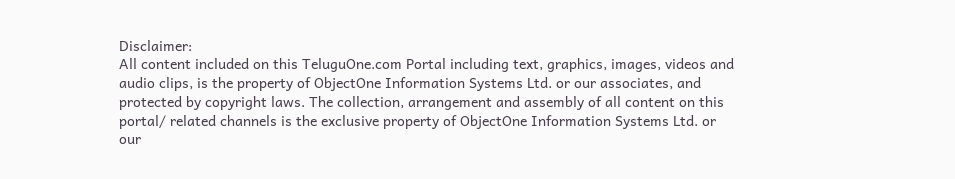Disclaimer:
All content included on this TeluguOne.com Portal including text, graphics, images, videos and audio clips, is the property of ObjectOne Information Systems Ltd. or our associates, and protected by copyright laws. The collection, arrangement and assembly of all content on this portal/ related channels is the exclusive property of ObjectOne Information Systems Ltd. or our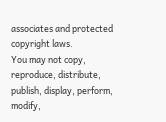associates and protected copyright laws.
You may not copy, reproduce, distribute, publish, display, perform, modify,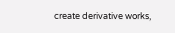create derivative works,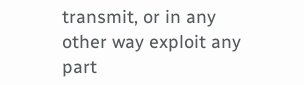transmit, or in any other way exploit any part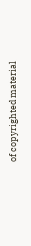of copyrighted material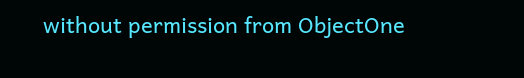without permission from ObjectOne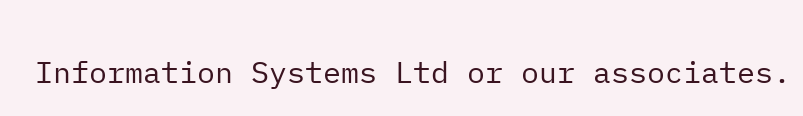Information Systems Ltd or our associates.